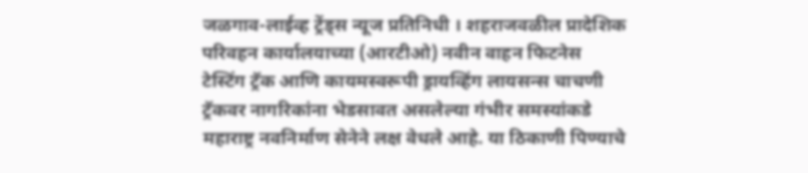जळगाव-लाईव्ह ट्रेंड्स न्यूज प्रतिनिधी । शहराजवळील प्रादेशिक परिवहन कार्यालयाच्या (आरटीओ) नवीन वाहन फिटनेस टेस्टिंग ट्रॅक आणि कायमस्वरूपी ड्रायव्हिंग लायसन्स चाचणी ट्रॅकवर नागरिकांना भेडसावत असलेल्या गंभीर समस्यांकडे महाराष्ट्र नवनिर्माण सेनेने लक्ष वेधले आहे. या ठिकाणी पिण्याचे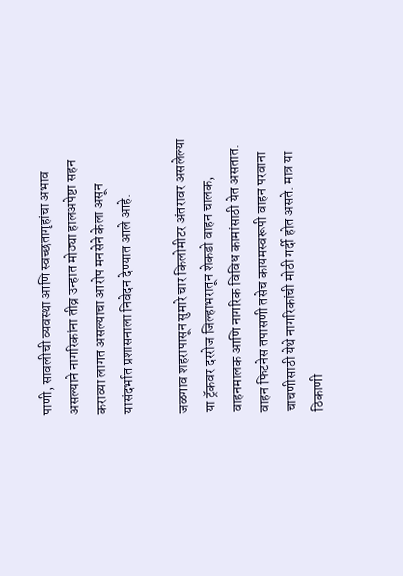पाणी, सावलीची व्यवस्था आणि स्वच्छतागृहांचा अभाव असल्याने नागरिकांना तीव्र उन्हात मोठ्या हालअपेष्टा सहन कराव्या लागत असल्याचा आरोप मनसेने केला असून यासंदर्भात प्रशासनाला निवेदन देण्यात आले आहे.

जळगाव शहरापासून सुमारे चार किलोमीटर अंतरावर असलेल्या या ट्रॅकवर दररोज जिल्हाभरातून शेकडो वाहन चालक, वाहनमालक आणि नागरिक विविध कामांसाठी येत असतात. वाहन फिटनेस तपासणी तसेच कायमस्वरूपी वाहन परवाना चाचणीसाठी येथे नागरिकांची मोठी गर्दी होत असते. मात्र या ठिकाणी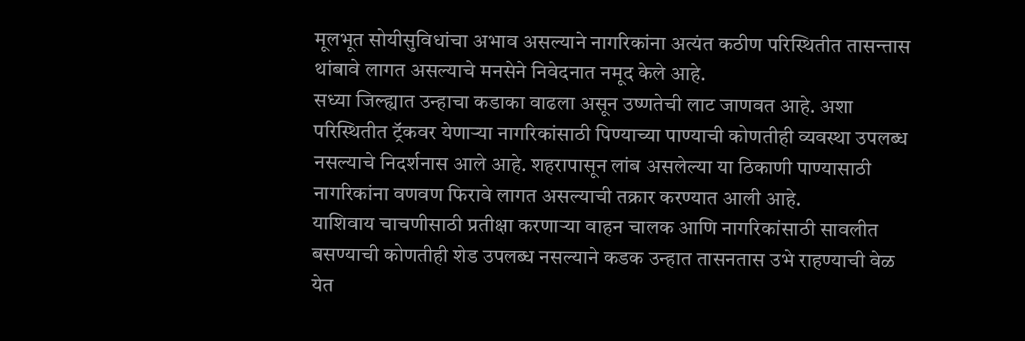मूलभूत सोयीसुविधांचा अभाव असल्याने नागरिकांना अत्यंत कठीण परिस्थितीत तासन्तास थांबावे लागत असल्याचे मनसेने निवेदनात नमूद केले आहे.
सध्या जिल्ह्यात उन्हाचा कडाका वाढला असून उष्णतेची लाट जाणवत आहे. अशा परिस्थितीत ट्रॅकवर येणाऱ्या नागरिकांसाठी पिण्याच्या पाण्याची कोणतीही व्यवस्था उपलब्ध नसल्याचे निदर्शनास आले आहे. शहरापासून लांब असलेल्या या ठिकाणी पाण्यासाठी नागरिकांना वणवण फिरावे लागत असल्याची तक्रार करण्यात आली आहे.
याशिवाय चाचणीसाठी प्रतीक्षा करणाऱ्या वाहन चालक आणि नागरिकांसाठी सावलीत बसण्याची कोणतीही शेड उपलब्ध नसल्याने कडक उन्हात तासनतास उभे राहण्याची वेळ येत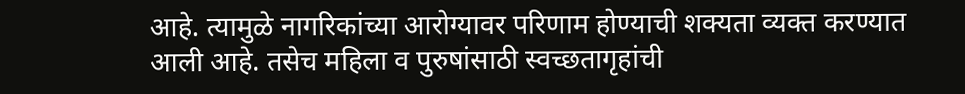आहे. त्यामुळे नागरिकांच्या आरोग्यावर परिणाम होण्याची शक्यता व्यक्त करण्यात आली आहे. तसेच महिला व पुरुषांसाठी स्वच्छतागृहांची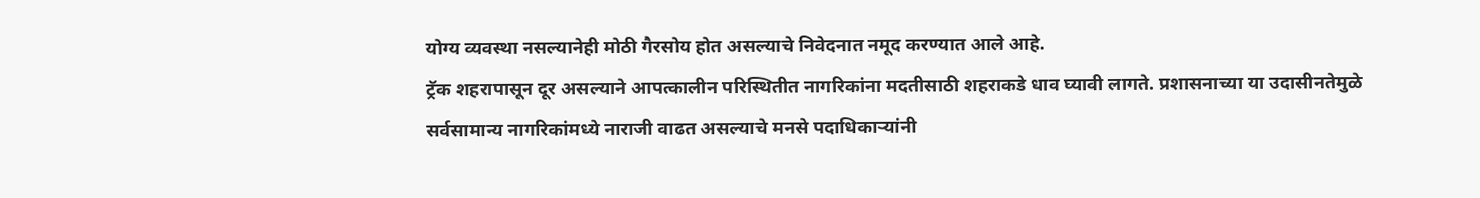योग्य व्यवस्था नसल्यानेही मोठी गैरसोय होत असल्याचे निवेदनात नमूद करण्यात आले आहे.
ट्रॅक शहरापासून दूर असल्याने आपत्कालीन परिस्थितीत नागरिकांना मदतीसाठी शहराकडे धाव घ्यावी लागते. प्रशासनाच्या या उदासीनतेमुळे सर्वसामान्य नागरिकांमध्ये नाराजी वाढत असल्याचे मनसे पदाधिकाऱ्यांनी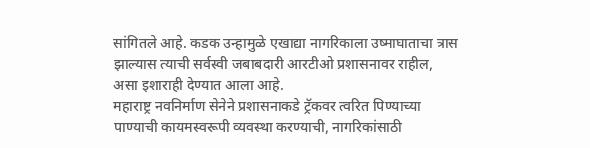सांगितले आहे. कडक उन्हामुळे एखाद्या नागरिकाला उष्माघाताचा त्रास झाल्यास त्याची सर्वस्वी जबाबदारी आरटीओ प्रशासनावर राहील, असा इशाराही देण्यात आला आहे.
महाराष्ट्र नवनिर्माण सेनेने प्रशासनाकडे ट्रॅकवर त्वरित पिण्याच्या पाण्याची कायमस्वरूपी व्यवस्था करण्याची, नागरिकांसाठी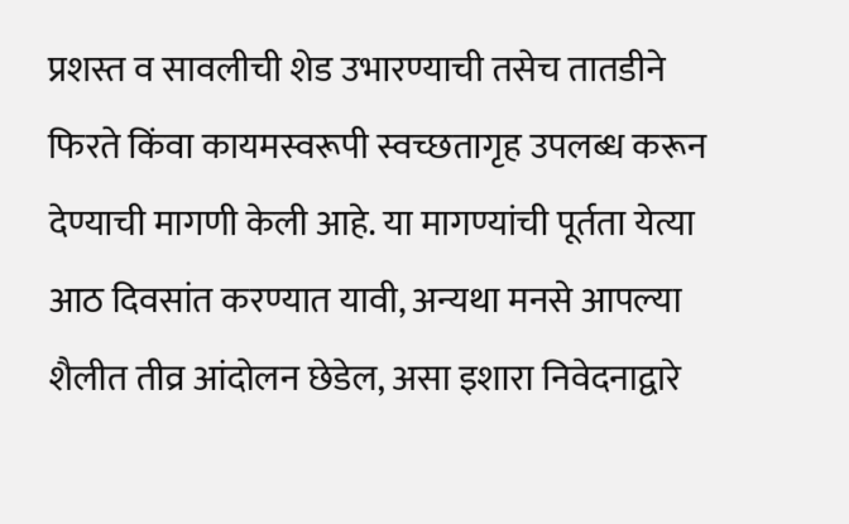प्रशस्त व सावलीची शेड उभारण्याची तसेच तातडीने फिरते किंवा कायमस्वरूपी स्वच्छतागृह उपलब्ध करून देण्याची मागणी केली आहे. या मागण्यांची पूर्तता येत्या आठ दिवसांत करण्यात यावी, अन्यथा मनसे आपल्या शैलीत तीव्र आंदोलन छेडेल, असा इशारा निवेदनाद्वारे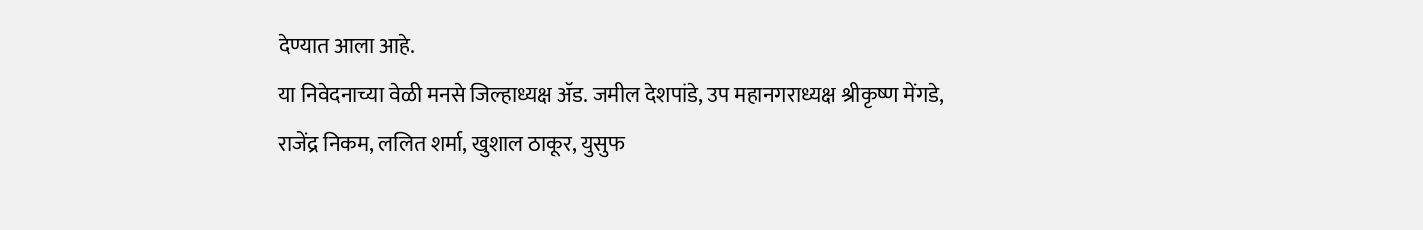देण्यात आला आहे.
या निवेदनाच्या वेळी मनसे जिल्हाध्यक्ष ॲड. जमील देशपांडे, उप महानगराध्यक्ष श्रीकृष्ण मेंगडे, राजेंद्र निकम, ललित शर्मा, खुशाल ठाकूर, युसुफ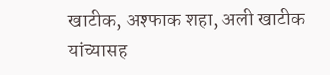खाटीक, अश्फाक शहा, अली खाटीक यांच्यासह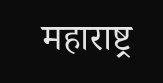महाराष्ट्र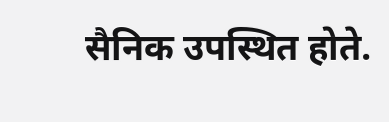सैनिक उपस्थित होते.